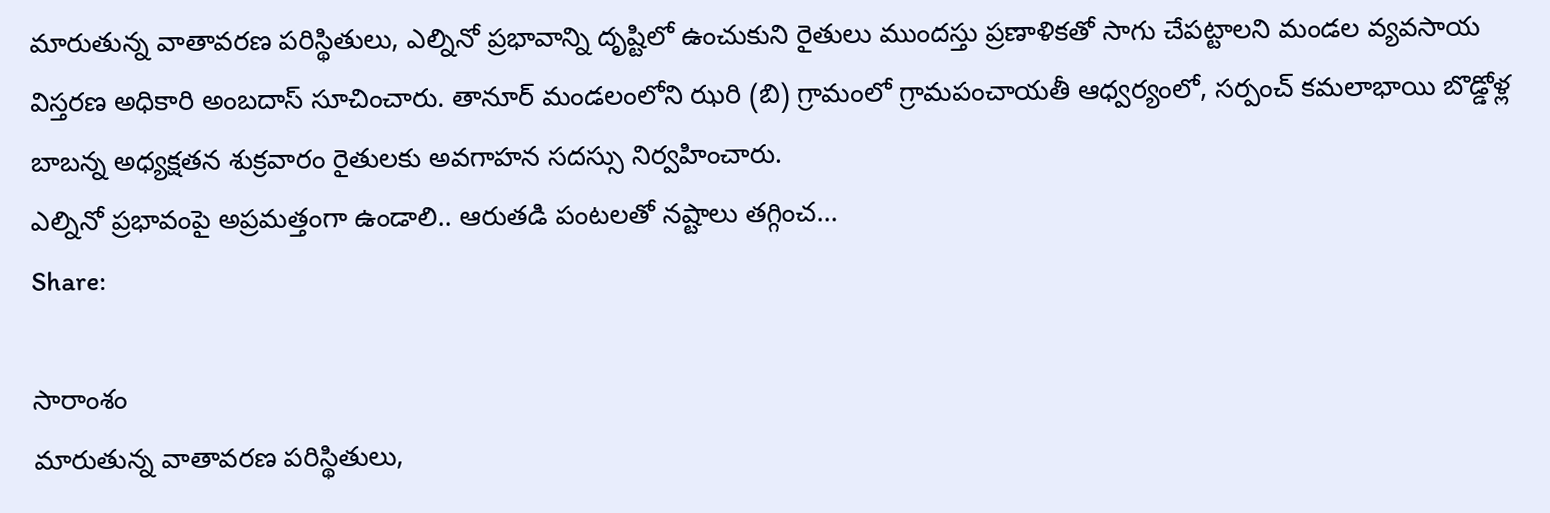మారుతున్న వాతావరణ పరిస్థితులు, ఎల్నినో ప్రభావాన్ని దృష్టిలో ఉంచుకుని రైతులు ముందస్తు ప్రణాళికతో సాగు చేపట్టాలని మండల వ్యవసాయ విస్తరణ అధికారి అంబదాస్ సూచించారు. తానూర్ మండలంలోని ఝరి (బి) గ్రామంలో గ్రామపంచాయతీ ఆధ్వర్యంలో, సర్పంచ్ కమలాభాయి బొడ్డోళ్ల బాబన్న అధ్యక్షతన శుక్రవారం రైతులకు అవగాహన సదస్సు నిర్వహించారు.
ఎల్నినో ప్రభావంపై అప్రమత్తంగా ఉండాలి.. ఆరుతడి పంటలతో నష్టాలు తగ్గించ…
Share:

సారాంశం
మారుతున్న వాతావరణ పరిస్థితులు,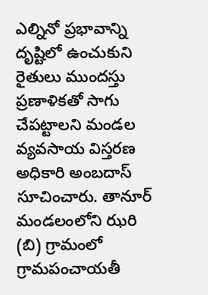ఎల్నినో ప్రభావాన్ని దృష్టిలో ఉంచుకుని రైతులు ముందస్తు ప్రణాళికతో సాగు చేపట్టాలని మండల వ్యవసాయ విస్తరణ అధికారి అంబదాస్ సూచించారు. తానూర్ మండలంలోని ఝరి (బి) గ్రామంలో గ్రామపంచాయతీ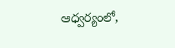ఆధ్వర్యంలో,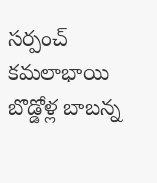సర్పంచ్ కమలాభాయి బొడ్డోళ్ల బాబన్న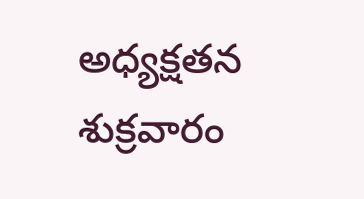అధ్యక్షతన శుక్రవారం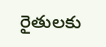రైతులకు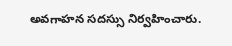అవగాహన సదస్సు నిర్వహించారు.